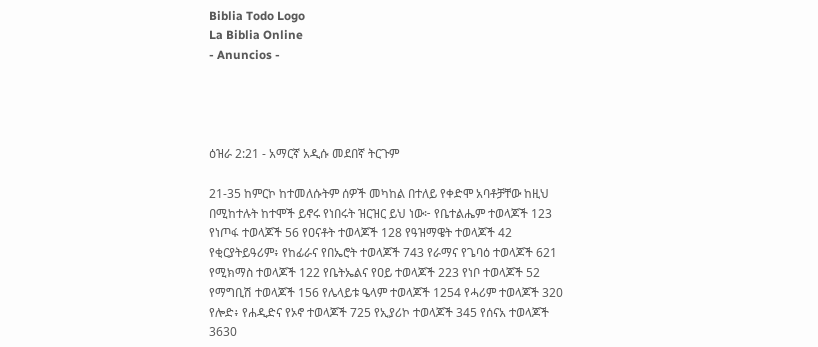Biblia Todo Logo
La Biblia Online
- Anuncios -




ዕዝራ 2:21 - አማርኛ አዲሱ መደበኛ ትርጉም

21-35 ከምርኮ ከተመለሱትም ሰዎች መካከል በተለይ የቀድሞ አባቶቻቸው ከዚህ በሚከተሉት ከተሞች ይኖሩ የነበሩት ዝርዝር ይህ ነው፦ የቤተልሔም ተወላጆች 123 የነጦፋ ተወላጆች 56 የዐናቶት ተወላጆች 128 የዓዝማዌት ተወላጆች 42 የቂርያትይዓሪም፥ የከፊራና የበኤሮት ተወላጆች 743 የራማና የጌባዕ ተወላጆች 621 የሚክማስ ተወላጆች 122 የቤትኤልና የዐይ ተወላጆች 223 የነቦ ተወላጆች 52 የማግቢሽ ተወላጆች 156 የሌላይቱ ዔላም ተወላጆች 1254 የሓሪም ተወላጆች 320 የሎድ፥ የሐዲድና የኦኖ ተወላጆች 725 የኢያሪኮ ተወላጆች 345 የሰናአ ተወላጆች 3630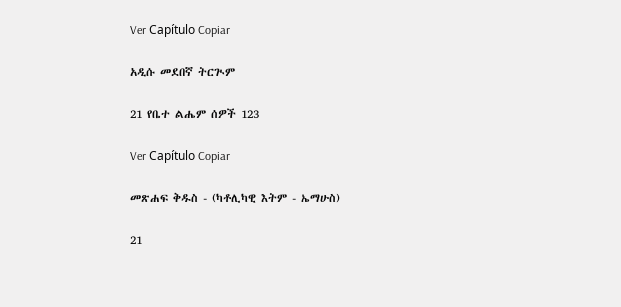Ver Capítulo Copiar

አዲሱ መደበኛ ትርጒም

21 የቤተ ልሔም ሰዎች 123

Ver Capítulo Copiar

መጽሐፍ ቅዱስ - (ካቶሊካዊ እትም - ኤማሁስ)

21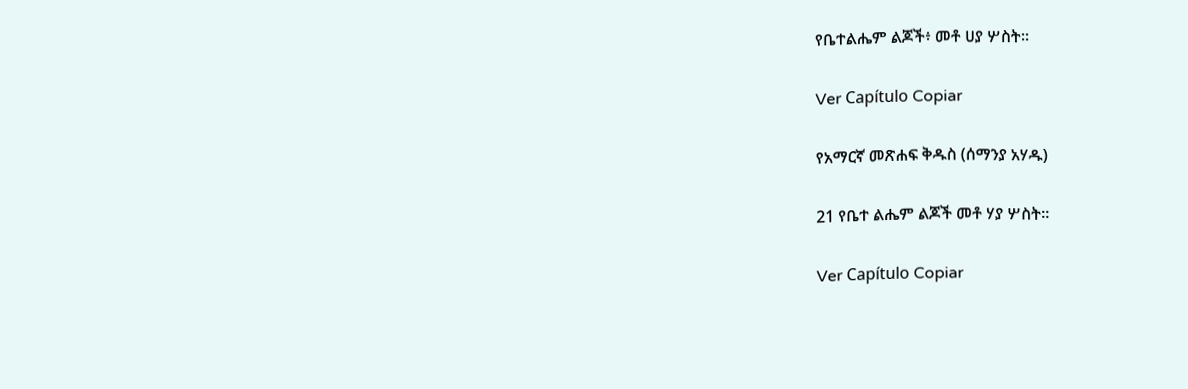የቤተልሔም ልጆች፥ መቶ ሀያ ሦስት።

Ver Capítulo Copiar

የአማርኛ መጽሐፍ ቅዱስ (ሰማንያ አሃዱ)

21 የቤተ ልሔም ልጆች መቶ ሃያ ሦስት።

Ver Capítulo Copiar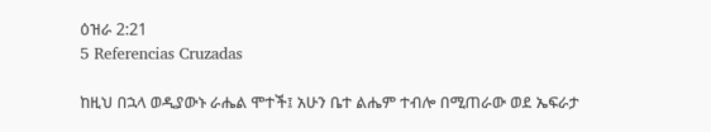ዕዝራ 2:21
5 Referencias Cruzadas

ከዚህ በኋላ ወዲያውኑ ራሔል ሞተች፤ አሁን ቤተ ልሔም ተብሎ በሚጠራው ወደ ኤፍራታ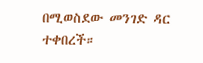በሚወስደው መንገድ ዳር ተቀበረች።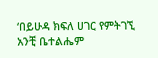‘በይሁዳ ክፍለ ሀገር የምትገኚ አንቺ ቤተልሔም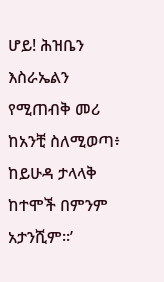ሆይ! ሕዝቤን እስራኤልን የሚጠብቅ መሪ ከአንቺ ስለሚወጣ፥ ከይሁዳ ታላላቅ ከተሞች በምንም አታንሺም።’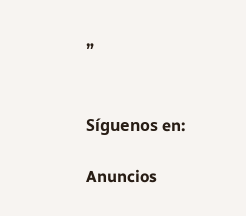”


Síguenos en:

Anuncios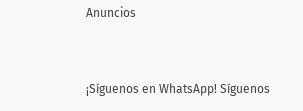Anuncios


¡Síguenos en WhatsApp! Síguenos